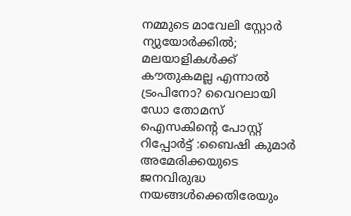നമ്മുടെ മാവേലി സ്റ്റോർ ന്യുയോർക്കിൽ; മലയാളികൾക്ക് കൗതുകമല്ല എന്നാൽ ട്രംപിനോ? വൈറലായി ഡോ തോമസ് ഐസകിൻ്റെ പോസ്റ്റ്
റിപ്പോർട്ട് :ബൈഷി കുമാർ
അമേരിക്കയുടെ ജനവിരുദ്ധ നയങ്ങൾക്കെതിരേയും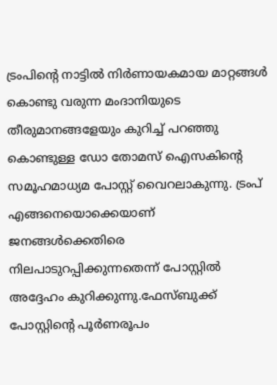ട്രംപിൻ്റെ നാട്ടിൽ നിർണായകമായ മാറ്റങ്ങൾ കൊണ്ടു വരുന്ന മംദാനിയുടെ തീരുമാനങ്ങളേയും കുറിച്ച് പറഞ്ഞു കൊണ്ടുള്ള ഡോ തോമസ് ഐസകിൻ്റെ സമൂഹമാധ്യമ പോസ്റ്റ് വൈറലാകുന്നു. ട്രംപ് എങ്ങനെയൊക്കെയാണ് ജനങ്ങൾക്കെതിരെ നിലപാടുറപ്പിക്കുന്നതെന്ന് പോസ്റ്റിൽ അദ്ദേഹം കുറിക്കുന്നു.ഫേസ്ബുക്ക് പോസ്റ്റിൻ്റെ പൂർണരൂപം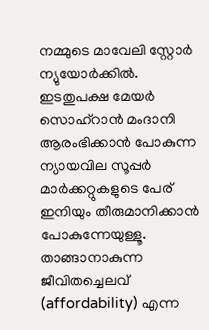നമ്മുടെ മാവേലി സ്റ്റോർ ന്യുയോർക്കിൽ. ഇടതുപക്ഷ മേയർ സൊഹ്റാൻ മംദാനി ആരംഭിക്കാൻ പോകുന്ന ന്യായവില സൂപ്പർ മാർക്കറ്റുകളുടെ പേര് ഇനിയും തീരുമാനിക്കാൻ പോകുന്നേയുള്ളൂ. താങ്ങാനാകുന്ന ജീവിതച്ചെലവ് (affordability) എന്ന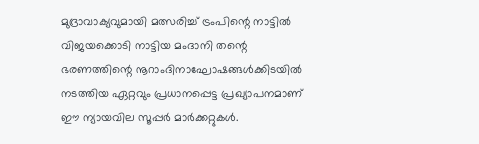മുദ്രാവാക്യവുമായി മത്സരിച്ച് ട്രംപിന്റെ നാട്ടിൽ വിജയക്കൊടി നാട്ടിയ മംദാനി തന്റെ ഭരണത്തിന്റെ നൂറാംദിനാഘോഷങ്ങൾക്കിടയിൽ നടത്തിയ ഏറ്റവും പ്രധാനപ്പെട്ട പ്രഖ്യാപനമാണ് ഈ ന്യായവില സൂപ്പർ മാർക്കറ്റുകൾ.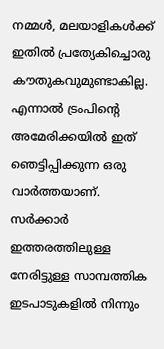നമ്മൾ, മലയാളികൾക്ക് ഇതിൽ പ്രത്യേകിച്ചൊരു കൗതുകവുമുണ്ടാകില്ല. എന്നാൽ ട്രംപിന്റെ അമേരിക്കയിൽ ഇത് ഞെട്ടിപ്പിക്കുന്ന ഒരു വാർത്തയാണ്. സർക്കാർ ഇത്തരത്തിലുള്ള നേരിട്ടുള്ള സാമ്പത്തിക ഇടപാടുകളിൽ നിന്നും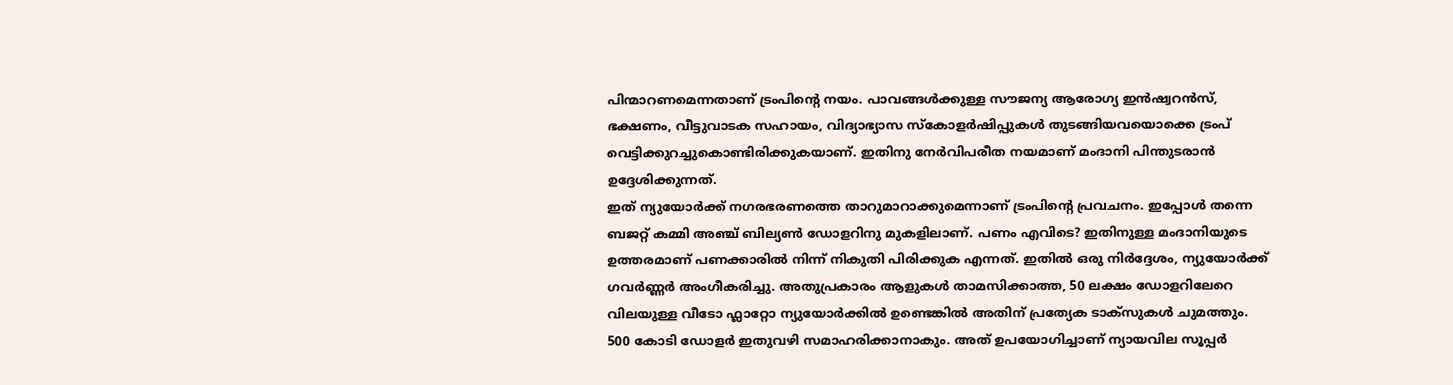പിന്മാറണമെന്നതാണ് ട്രംപിന്റെ നയം. പാവങ്ങൾക്കുള്ള സൗജന്യ ആരോഗ്യ ഇൻഷ്വറൻസ്, ഭക്ഷണം, വീട്ടുവാടക സഹായം, വിദ്യാഭ്യാസ സ്കോളർഷിപ്പുകൾ തുടങ്ങിയവയൊക്കെ ട്രംപ് വെട്ടിക്കുറച്ചുകൊണ്ടിരിക്കുകയാണ്. ഇതിനു നേർവിപരീത നയമാണ് മംദാനി പിന്തുടരാൻ ഉദ്ദേശിക്കുന്നത്.
ഇത് ന്യുയോർക്ക് നഗരഭരണത്തെ താറുമാറാക്കുമെന്നാണ് ട്രംപിന്റെ പ്രവചനം. ഇപ്പോൾ തന്നെ ബജറ്റ് കമ്മി അഞ്ച് ബില്യൺ ഡോളറിനു മുകളിലാണ്. പണം എവിടെ? ഇതിനുള്ള മംദാനിയുടെ ഉത്തരമാണ് പണക്കാരിൽ നിന്ന് നികുതി പിരിക്കുക എന്നത്. ഇതിൽ ഒരു നിർദ്ദേശം, ന്യുയോർക്ക് ഗവർണ്ണർ അംഗീകരിച്ചു. അതുപ്രകാരം ആളുകൾ താമസിക്കാത്ത, 50 ലക്ഷം ഡോളറിലേറെ വിലയുള്ള വീടോ ഫ്ലാറ്റോ ന്യുയോർക്കിൽ ഉണ്ടെങ്കിൽ അതിന് പ്രത്യേക ടാക്സുകൾ ചുമത്തും. 500 കോടി ഡോളർ ഇതുവഴി സമാഹരിക്കാനാകും. അത് ഉപയോഗിച്ചാണ് ന്യായവില സൂപ്പർ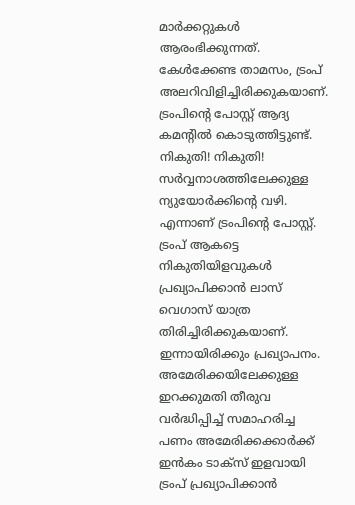മാർക്കറ്റുകൾ ആരംഭിക്കുന്നത്.
കേൾക്കേണ്ട താമസം, ട്രംപ് അലറിവിളിച്ചിരിക്കുകയാണ്. ട്രംപിന്റെ പോസ്റ്റ് ആദ്യ കമന്റിൽ കൊടുത്തിട്ടുണ്ട്. നികുതി! നികുതി! സർവ്വനാശത്തിലേക്കുള്ള ന്യുയോർക്കിന്റെ വഴി. എന്നാണ് ട്രംപിന്റെ പോസ്റ്റ്. ട്രംപ് ആകട്ടെ നികുതിയിളവുകൾ പ്രഖ്യാപിക്കാൻ ലാസ് വെഗാസ് യാത്ര തിരിച്ചിരിക്കുകയാണ്. ഇന്നായിരിക്കും പ്രഖ്യാപനം.
അമേരിക്കയിലേക്കുള്ള ഇറക്കുമതി തീരുവ വർദ്ധിപ്പിച്ച് സമാഹരിച്ച പണം അമേരിക്കക്കാർക്ക് ഇൻകം ടാക്സ് ഇളവായി ട്രംപ് പ്രഖ്യാപിക്കാൻ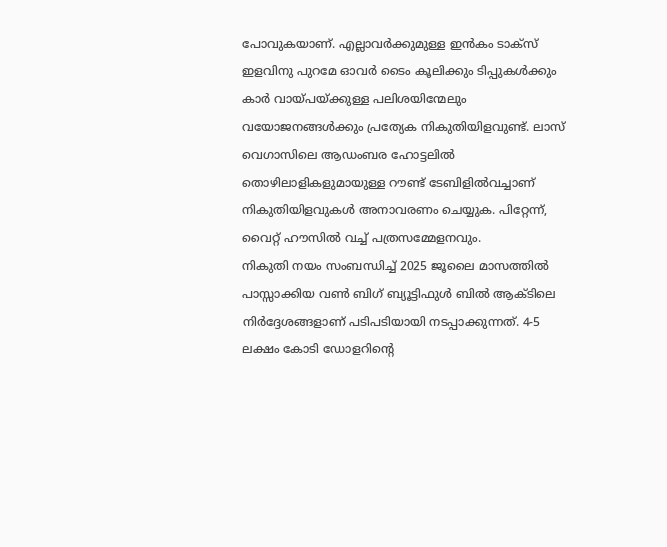പോവുകയാണ്. എല്ലാവർക്കുമുള്ള ഇൻകം ടാക്സ് ഇളവിനു പുറമേ ഓവർ ടൈം കൂലിക്കും ടിപ്പുകൾക്കും കാർ വായ്പയ്ക്കുള്ള പലിശയിന്മേലും വയോജനങ്ങൾക്കും പ്രത്യേക നികുതിയിളവുണ്ട്. ലാസ് വെഗാസിലെ ആഡംബര ഹോട്ടലിൽ തൊഴിലാളികളുമായുള്ള റൗണ്ട് ടേബിളിൽവച്ചാണ് നികുതിയിളവുകൾ അനാവരണം ചെയ്യുക. പിറ്റേന്ന്, വൈറ്റ് ഹൗസിൽ വച്ച് പത്രസമ്മേളനവും.
നികുതി നയം സംബന്ധിച്ച് 2025 ജൂലൈ മാസത്തിൽ പാസ്സാക്കിയ വൺ ബിഗ് ബ്യൂട്ടിഫുൾ ബിൽ ആക്ടിലെ നിർദ്ദേശങ്ങളാണ് പടിപടിയായി നടപ്പാക്കുന്നത്. 4-5 ലക്ഷം കോടി ഡോളറിന്റെ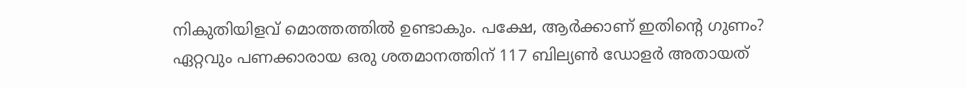നികുതിയിളവ് മൊത്തത്തിൽ ഉണ്ടാകും. പക്ഷേ, ആർക്കാണ് ഇതിന്റെ ഗുണം?
ഏറ്റവും പണക്കാരായ ഒരു ശതമാനത്തിന് 117 ബില്യൺ ഡോളർ അതായത്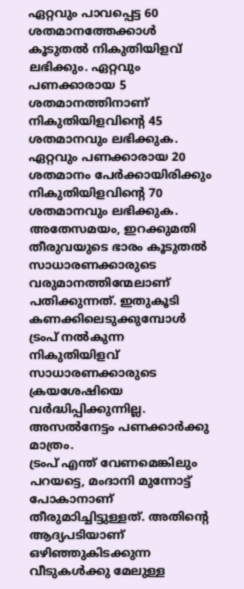ഏറ്റവും പാവപ്പെട്ട 60 ശതമാനത്തേക്കാൾ കൂടുതൽ നികുതിയിളവ് ലഭിക്കും. ഏറ്റവും പണക്കാരായ 5 ശതമാനത്തിനാണ് നികുതിയിളവിന്റെ 45 ശതമാനവും ലഭിക്കുക. ഏറ്റവും പണക്കാരായ 20 ശതമാനം പേർക്കായിരിക്കും നികുതിയിളവിന്റെ 70 ശതമാനവും ലഭിക്കുക.
അതേസമയം, ഇറക്കുമതി തീരുവയുടെ ഭാരം കൂടുതൽ സാധാരണക്കാരുടെ വരുമാനത്തിന്മേലാണ് പതിക്കുന്നത്. ഇതുകൂടി കണക്കിലെടുക്കുമ്പോൾ ട്രംപ് നൽകുന്ന നികുതിയിളവ് സാധാരണക്കാരുടെ ക്രയശേഷിയെ വർദ്ധിപ്പിക്കുന്നില്ല. അസൽനേട്ടം പണക്കാർക്കു മാത്രം.
ട്രംപ് എന്ത് വേണമെങ്കിലും പറയട്ടെ, മംദാനി മുന്നോട്ട് പോകാനാണ് തീരുമാിച്ചിട്ടുള്ളത്. അതിന്റെ ആദ്യപടിയാണ് ഒഴിഞ്ഞുകിടക്കുന്ന വീടുകൾക്കു മേലുള്ള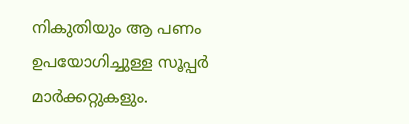നികുതിയും ആ പണം ഉപയോഗിച്ചുള്ള സൂപ്പർ മാർക്കറ്റുകളും.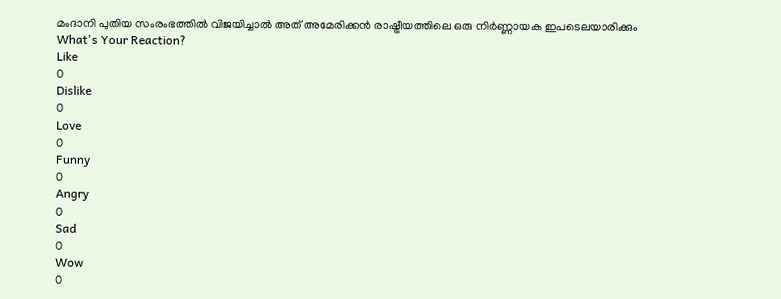മംദാനി പുതിയ സംരംഭത്തിൽ വിജയിച്ചാൽ അത് അമേരിക്കൻ രാഷ്ട്രീയത്തിലെ ഒരു നിർണ്ണായക ഇപടെലയാരിക്കും
What's Your Reaction?
Like
0
Dislike
0
Love
0
Funny
0
Angry
0
Sad
0
Wow
0